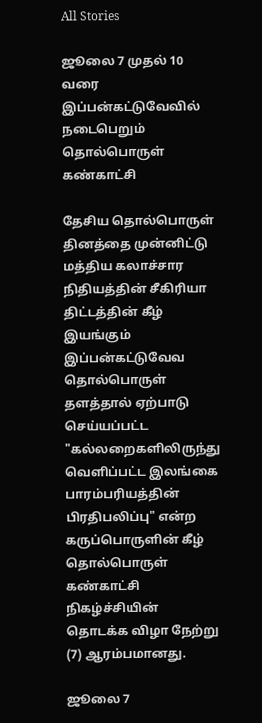All Stories

ஜூலை 7 முதல் 10 வரை இப்பன்கட்டுவேவில் நடைபெறும் தொல்பொருள் கண்காட்சி

தேசிய தொல்பொருள் தினத்தை முன்னிட்டு மத்திய கலாச்சார நிதியத்தின் சீகிரியா திட்டத்தின் கீழ் இயங்கும் இப்பன்கட்டுவேவ தொல்பொருள் தளத்தால் ஏற்பாடு செய்யப்பட்ட "கல்லறைகளிலிருந்து வெளிப்பட்ட இலங்கை பாரம்பரியத்தின் பிரதிபலிப்பு" என்ற கருப்பொருளின் கீழ் தொல்பொருள் கண்காட்சி நிகழ்ச்சியின் தொடக்க விழா நேற்று (7) ஆரம்பமானது.

ஜூலை 7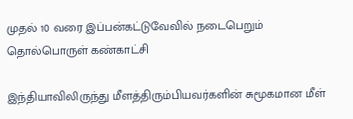முதல் 10 வரை இப்பன்கட்டுவேவில் நடைபெறும் தொல்பொருள் கண்காட்சி

இந்தியாவிலிருந்து மீளத்திரும்பியவர்களின் சுமூகமான மீள்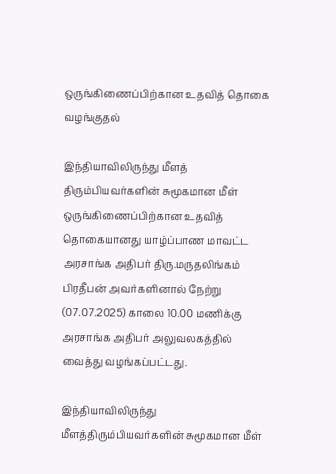ஒருங்கிணைப்பிற்கான உதவித் தொகை வழங்குதல்

இந்தியாவிலிருந்து மீளத் திரும்பியவர்களின் சுமூகமான மீள் ஒருங்கிணைப்பிற்கான உதவித் தொகையானது யாழ்ப்பாண மாவட்ட அரசாங்க அதிபர் திரு.மருதலிங்கம் பிரதீபன் அவர்களினால் நேற்று (07.07.2025) காலை 10.00 மணிக்கு அரசாங்க அதிபர் அலுவலகத்தில் வைத்து வழங்கப்பட்டது.

இந்தியாவிலிருந்து மீளத்திரும்பியவர்களின் சுமூகமான மீள்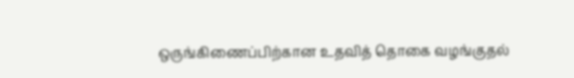ஒருங்கிணைப்பிற்கான உதவித் தொகை வழங்குதல்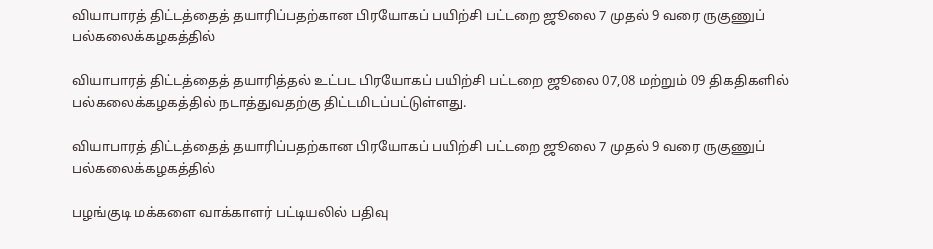வியாபாரத் திட்டத்தைத் தயாரிப்பதற்கான பிரயோகப் பயிற்சி பட்டறை ஜூலை 7 முதல் 9 வரை ருகுணுப் பல்கலைக்கழகத்தில்

வியாபாரத் திட்டத்தைத் தயாரித்தல் உட்பட பிரயோகப் பயிற்சி பட்டறை ஜூலை 07,08 மற்றும் 09 திகதிகளில் பல்கலைக்கழகத்தில் நடாத்துவதற்கு திட்டமிடப்பட்டுள்ளது.

வியாபாரத் திட்டத்தைத் தயாரிப்பதற்கான பிரயோகப் பயிற்சி பட்டறை ஜூலை 7 முதல் 9 வரை ருகுணுப் பல்கலைக்கழகத்தில்

பழங்குடி மக்களை வாக்காளர் பட்டியலில் பதிவு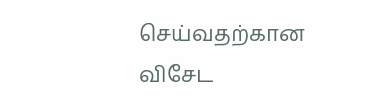செய்வதற்கான விசேட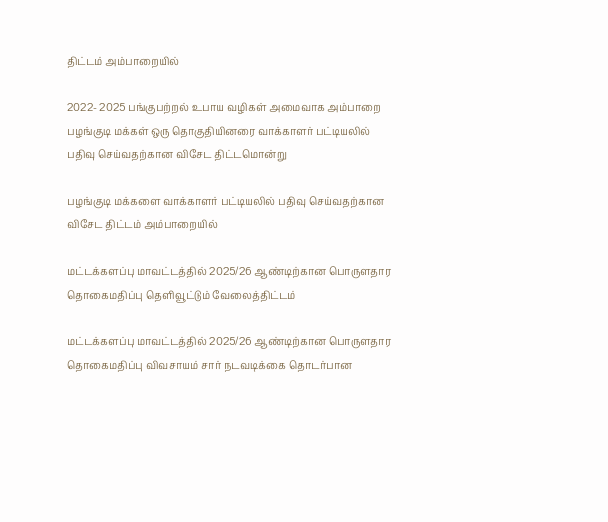திட்டம் அம்பாறையில்

2022- 2025 பங்குபற்றல் உபாய வழிகள் அமைவாக அம்பாறை பழங்குடி மக்கள் ஒரு தொகுதியினரை வாக்காளர் பட்டியலில் பதிவு செய்வதற்கான விசேட திட்டமொன்று

பழங்குடி மக்களை வாக்காளர் பட்டியலில் பதிவு செய்வதற்கான விசேட திட்டம் அம்பாறையில்

மட்டக்களப்பு மாவட்டத்தில் 2025/26 ஆண்டிற்கான பொருளதார தொகைமதிப்பு தெளிவூட்டும் வேலைத்திட்டம்

மட்டக்களப்பு மாவட்டத்தில் 2025/26 ஆண்டிற்கான பொருளதார தொகைமதிப்பு விவசாயம் சார் நடவடிக்கை தொடர்பான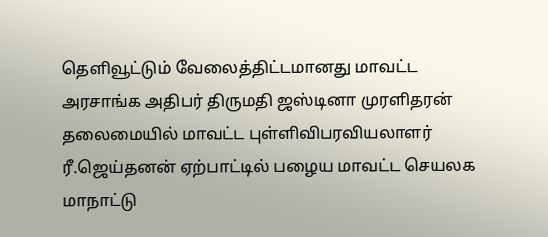தெளிவூட்டும் வேலைத்திட்டமானது மாவட்ட அரசாங்க அதிபர் திருமதி ஜஸ்டினா முரளிதரன் தலைமையில் மாவட்ட புள்ளிவிபரவியலாளர் ரீ.ஜெய்தனன் ஏற்பாட்டில் பழைய மாவட்ட செயலக மாநாட்டு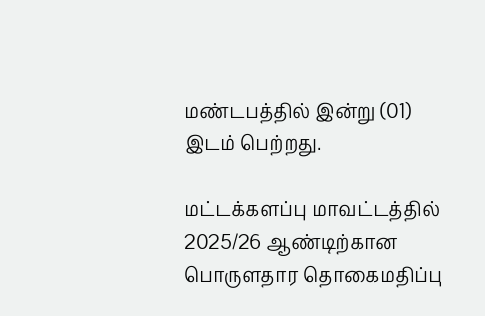மண்டபத்தில் இன்று (01) இடம் பெற்றது.

மட்டக்களப்பு மாவட்டத்தில் 2025/26 ஆண்டிற்கான பொருளதார தொகைமதிப்பு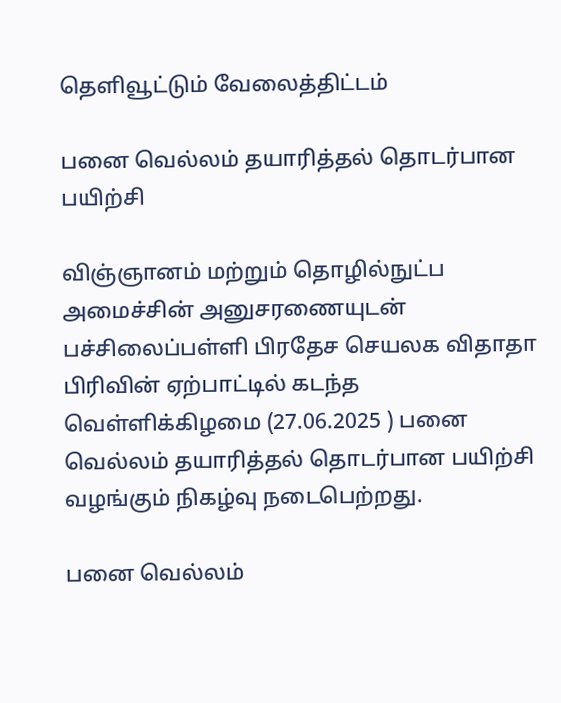தெளிவூட்டும் வேலைத்திட்டம்

பனை வெல்லம் தயாரித்தல் தொடர்பான பயிற்சி

விஞ்ஞானம் மற்றும் தொழில்நுட்ப அமைச்சின் அனுசரணையுடன் பச்சிலைப்பள்ளி பிரதேச செயலக விதாதா பிரிவின் ஏற்பாட்டில் கடந்த வெள்ளிக்கிழமை (27.06.2025 ) பனை வெல்லம் தயாரித்தல் தொடர்பான பயிற்சி வழங்கும் நிகழ்வு நடைபெற்றது.

பனை வெல்லம்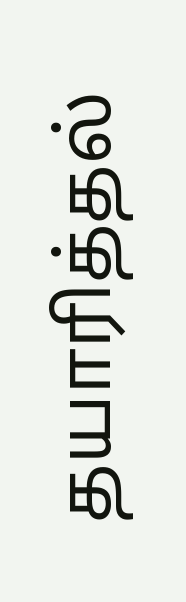தயாரித்தல்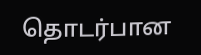தொடர்பான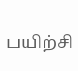பயிற்சி